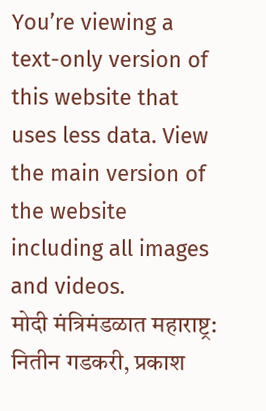You’re viewing a text-only version of this website that uses less data. View the main version of the website including all images and videos.
मोदी मंत्रिमंडळात महाराष्ट्र: नितीन गडकरी, प्रकाश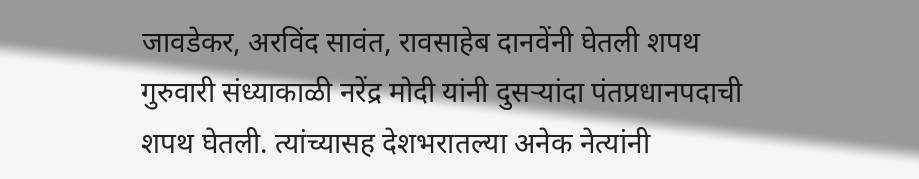जावडेकर, अरविंद सावंत, रावसाहेब दानवेंनी घेतली शपथ
गुरुवारी संध्याकाळी नरेंद्र मोदी यांनी दुसऱ्यांदा पंतप्रधानपदाची शपथ घेतली. त्यांच्यासह देशभरातल्या अनेक नेत्यांनी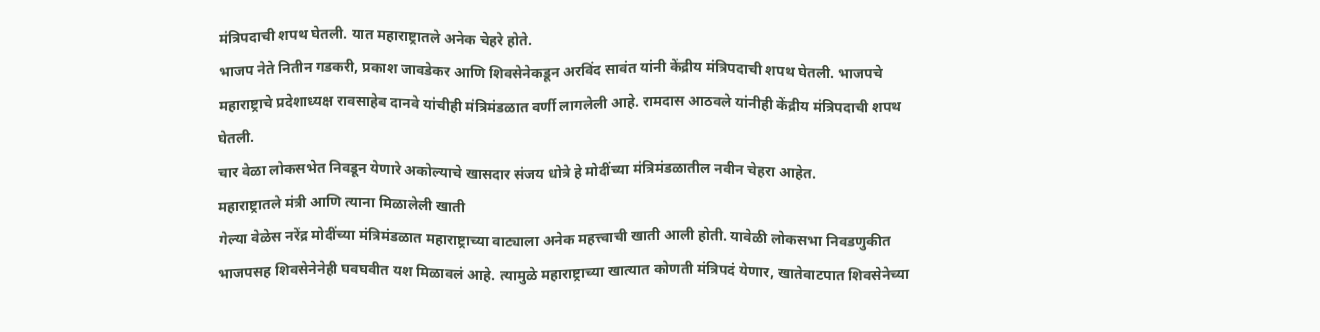मंत्रिपदाची शपथ घेतली. यात महाराष्ट्रातले अनेक चेहरे होते.
भाजप नेते नितीन गडकरी, प्रकाश जावडेकर आणि शिवसेनेकडून अरविंद सावंत यांनी केंद्रीय मंत्रिपदाची शपथ घेतली. भाजपचे महाराष्ट्राचे प्रदेशाध्यक्ष रावसाहेब दानवे यांचीही मंत्रिमंडळात वर्णी लागलेली आहे. रामदास आठवले यांनीही केंद्रीय मंत्रिपदाची शपथ घेतली.
चार वेळा लोकसभेत निवडून येणारे अकोल्याचे खासदार संजय धोत्रे हे मोदींच्या मंत्रिमंडळातील नवीन चेहरा आहेत.
महाराष्ट्रातले मंत्री आणि त्याना मिळालेली खाती
गेल्या वेळेस नरेंद्र मोदींच्या मंत्रिमंडळात महाराष्ट्राच्या वाट्याला अनेक महत्त्वाची खाती आली होती. यावेळी लोकसभा निवडणुकीत भाजपसह शिवसेनेनेही घवघवीत यश मिळावलं आहे. त्यामुळे महाराष्ट्राच्या खात्यात कोणती मंत्रिपदं येणार, खातेवाटपात शिवसेनेच्या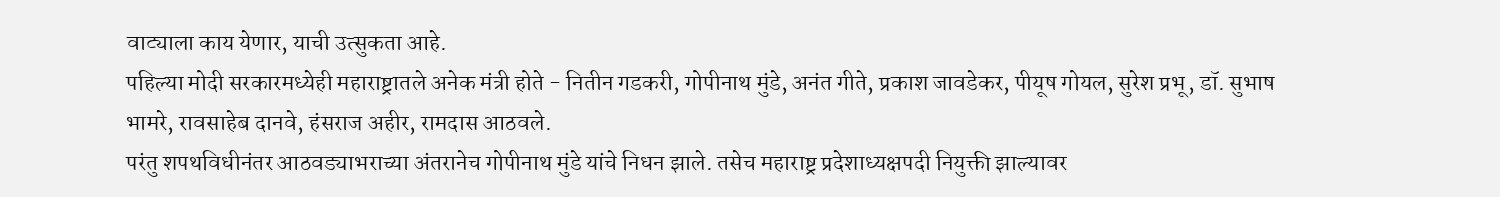वाट्याला काय येणार, याची उत्सुकता आहे.
पहिल्या मोदी सरकारमध्येही महाराष्ट्रातले अनेक मंत्री होते - नितीन गडकरी, गोपीनाथ मुंडे, अनंत गीते, प्रकाश जावडेकर, पीयूष गोयल, सुरेश प्रभू, डॉ. सुभाष भामरे, रावसाहेब दानवे, हंसराज अहीर, रामदास आठवले.
परंतु शपथविधीनंतर आठवड्याभराच्या अंतरानेच गोपीनाथ मुंडे यांचे निधन झाले. तसेच महाराष्ट्र प्रदेशाध्यक्षपदी नियुक्ती झाल्यावर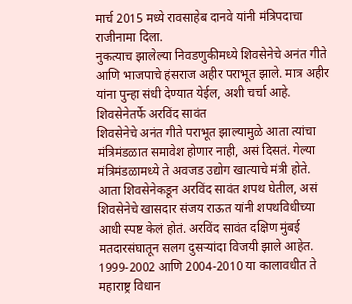मार्च 2015 मध्ये रावसाहेब दानवे यांनी मंत्रिपदाचा राजीनामा दिला.
नुकत्याच झालेल्या निवडणुकीमध्ये शिवसेनेचे अनंत गीते आणि भाजपाचे हंसराज अहीर पराभूत झाले. मात्र अहीर यांना पुन्हा संधी देण्यात येईल, अशी चर्चा आहे.
शिवसेनेतर्फे अरविंद सावंत
शिवसेनेचे अनंत गीते पराभूत झाल्यामुळे आता त्यांचा मंत्रिमंडळात समावेश होणार नाही, असं दिसतं. गेल्या मंत्रिमंडळामध्ये ते अवजड उद्योग खात्याचे मंत्री होते.
आता शिवसेनेकडून अरविंद सावंत शपथ घेतील, असं शिवसेनेचे खासदार संजय राऊत यांनी शपथविधीच्या आधी स्पष्ट केलं होतं. अरविंद सावंत दक्षिण मुंबई मतदारसंघातून सलग दुसऱ्यांदा विजयी झाले आहेत.
1999-2002 आणि 2004-2010 या कालावधीत ते महाराष्ट्र विधान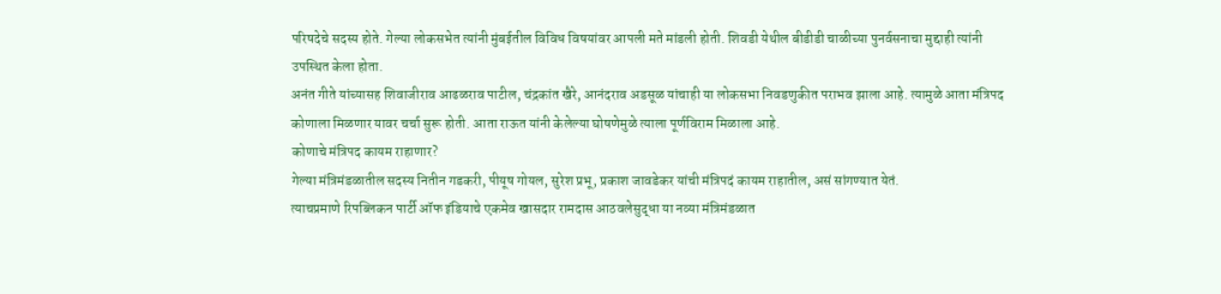परिषदेचे सदस्य होते. गेल्या लोकसभेत त्यांनी मुंबईतील विविध विषयांवर आपली मते मांडली होती. शिवडी येथील बीडीडी चाळीच्या पुनर्वसनाचा मुद्दाही त्यांनी उपस्थित केला होता.
अनंत गीते यांच्यासह शिवाजीराव आढळराव पाटील, चंद्रकांत खैरे, आनंदराव अडसूळ यांचाही या लोकसभा निवडणुकीत पराभव झाला आहे. त्यामुळे आता मंत्रिपद कोणाला मिळणार यावर चर्चा सुरू होती. आता राऊत यांनी केलेल्या घोषणेमुळे त्याला पूर्णविराम मिळाला आहे.
कोणाचे मंत्रिपद कायम राहाणार?
गेल्या मंत्रिमंडळातील सदस्य नितीन गडकरी, पीयूष गोयल, सुरेश प्रभू, प्रकाश जावडेकर यांची मंत्रिपदं कायम राहातील, असं सांगण्यात येतं.
त्याचप्रमाणे रिपब्लिकन पार्टी ऑफ इंडियाचे एकमेव खासदार रामदास आठवलेसुद्धा या नव्या मंत्रिमंडळात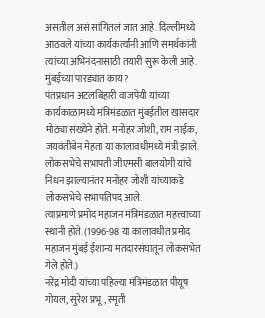असतील असं सांगितलं जात आहे. दिल्लीमध्ये आठवले यांच्या कार्यकर्त्यांनी आणि समर्थकांनी त्यांच्या अभिनंदनासाठी तयारी सुरू केली आहे.
मुंबईच्या पारड्यात काय?
पंतप्रधान अटलबिहारी वाजपेयी यांच्या कार्यकाळामध्ये मंत्रिमंडळात मुंबईतील खासदार मोठ्या संख्येने होते. मनोहर जोशी, राम नाईक, जयवंतीबेन मेहता या कालावधीमध्ये मंत्री झाले. लोकसभेचे सभापती जीएमसी बालयोगी यांचे निधन झाल्यानंतर मनोहर जोशी यांच्याकडे लोकसभेचे सभापतिपद आले.
त्याप्रमाणे प्रमोद महाजन मंत्रिमंडळात महत्त्वाच्या स्थानी होते. (1996-98 या कालावधीत प्रमोद महाजन मुंबई ईशान्य मतदारसंघातून लोकसभेत गेले होते.)
नरेंद्र मोदी यांच्या पहिल्या मंत्रिमंडळात पीयूष गोयल, सुरेश प्रभू, स्मृती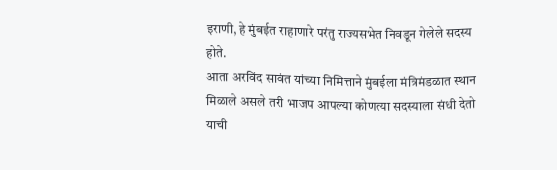इराणी, हे मुंबईत राहाणारे परंतु राज्यसभेत निवडून गेलेले सदस्य होते.
आता अरविंद सावंत यांच्या निमित्ताने मुंबईला मंत्रिमंडळात स्थान मिळाले असले तरी भाजप आपल्या कोणत्या सदस्याला संधी देतो याची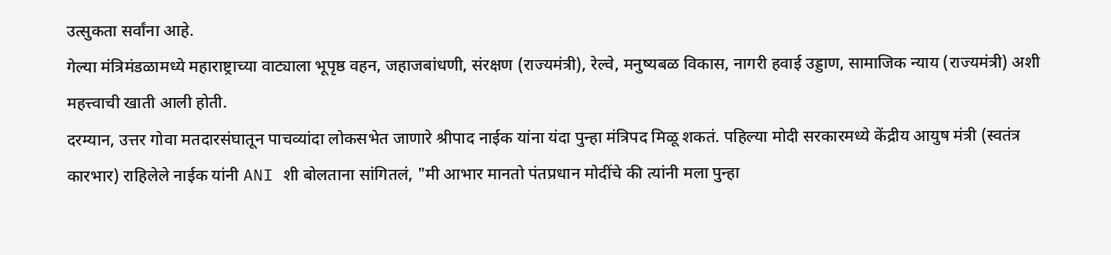उत्सुकता सर्वांना आहे.
गेल्या मंत्रिमंडळामध्ये महाराष्ट्राच्या वाट्याला भूपृष्ठ वहन, जहाजबांधणी, संरक्षण (राज्यमंत्री), रेल्वे, मनुष्यबळ विकास, नागरी हवाई उड्डाण, सामाजिक न्याय (राज्यमंत्री) अशी महत्त्वाची खाती आली होती.
दरम्यान, उत्तर गोवा मतदारसंघातून पाचव्यांदा लोकसभेत जाणारे श्रीपाद नाईक यांना यंदा पुन्हा मंत्रिपद मिळू शकतं. पहिल्या मोदी सरकारमध्ये केंद्रीय आयुष मंत्री (स्वतंत्र कारभार) राहिलेले नाईक यांनी ANI शी बोलताना सांगितलं, "मी आभार मानतो पंतप्रधान मोदींचे की त्यांनी मला पुन्हा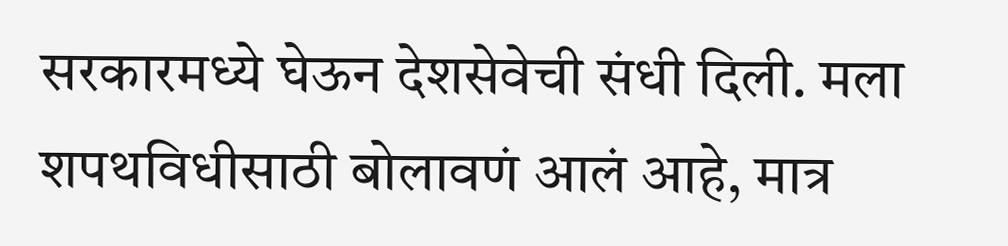सरकारमध्ये घेऊन देशसेवेची संधी दिली. मला शपथविधीसाठी बोलावणं आलं आहे, मात्र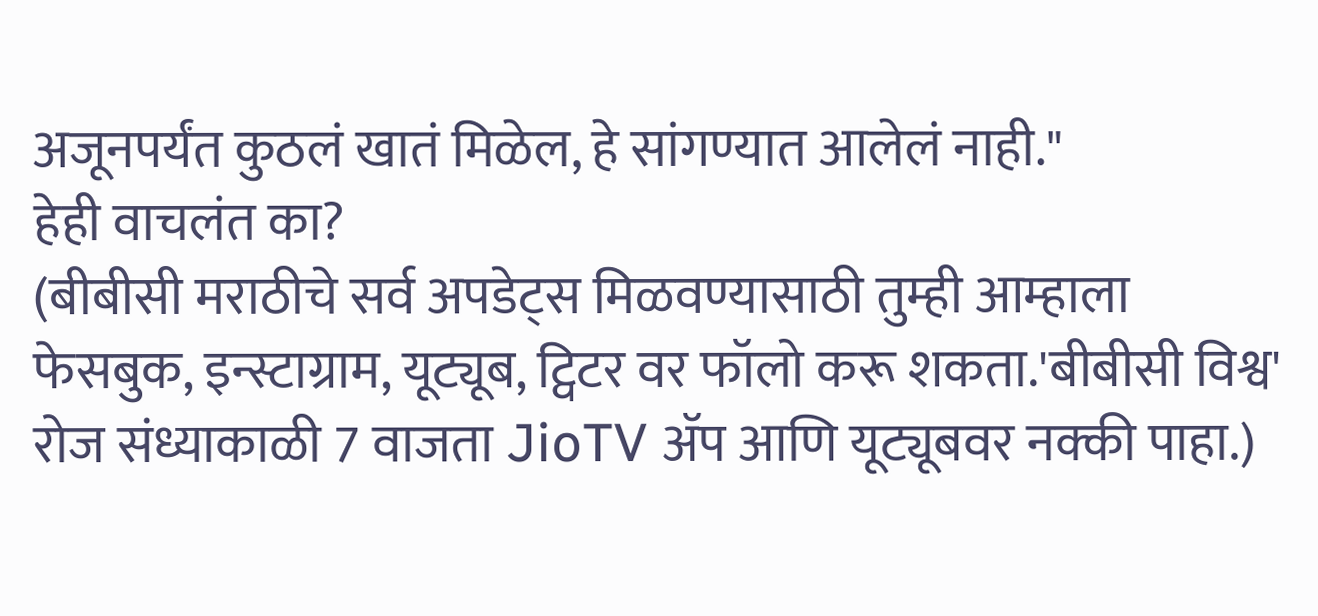अजूनपर्यंत कुठलं खातं मिळेल, हे सांगण्यात आलेलं नाही."
हेही वाचलंत का?
(बीबीसी मराठीचे सर्व अपडेट्स मिळवण्यासाठी तुम्ही आम्हाला फेसबुक, इन्स्टाग्राम, यूट्यूब, ट्विटर वर फॉलो करू शकता.'बीबीसी विश्व' रोज संध्याकाळी 7 वाजता JioTV ॲप आणि यूट्यूबवर नक्की पाहा.)